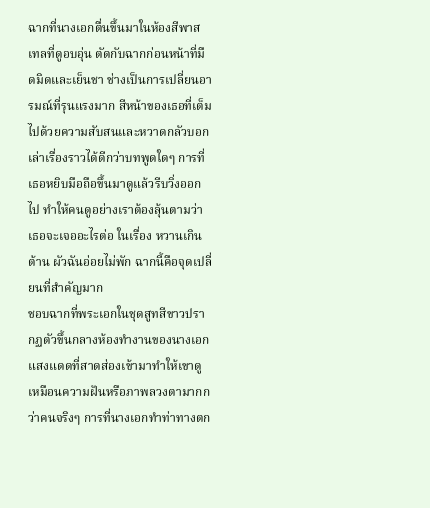ฉากที่นางเอกตื่นขึ้นมาในห้องสีพาสเทลที่ดูอบอุ่น ตัดกับฉากก่อนหน้าที่มืดมิดและเย็นชา ช่างเป็นการเปลี่ยนอารมณ์ที่รุนแรงมาก สีหน้าของเธอที่เต็มไปด้วยความสับสนและหวาดกลัวบอกเล่าเรื่องราวได้ดีกว่าบทพูดใดๆ การที่เธอหยิบมือถือขึ้นมาดูแล้วรีบวิ่งออกไป ทำให้คนดูอย่างเราต้องลุ้นตามว่าเธอจะเจออะไรต่อ ในเรื่อง หวานเกินต้าน ผัวฉันอ่อยไม่พัก ฉากนี้คือจุดเปลี่ยนที่สำคัญมาก
ชอบฉากที่พระเอกในชุดสูทสีขาวปรากฏตัวขึ้นกลางห้องทำงานของนางเอก แสงแดดที่สาดส่องเข้ามาทำให้เขาดูเหมือนความฝันหรือภาพลวงตามากกว่าคนจริงๆ การที่นางเอกทำท่าทางตก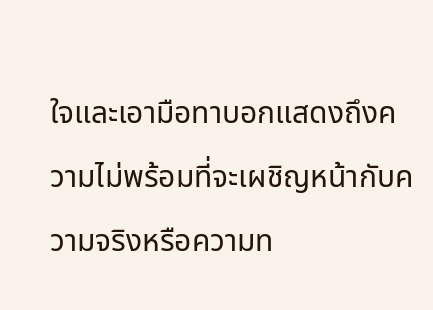ใจและเอามือทาบอกแสดงถึงความไม่พร้อมที่จะเผชิญหน้ากับความจริงหรือความท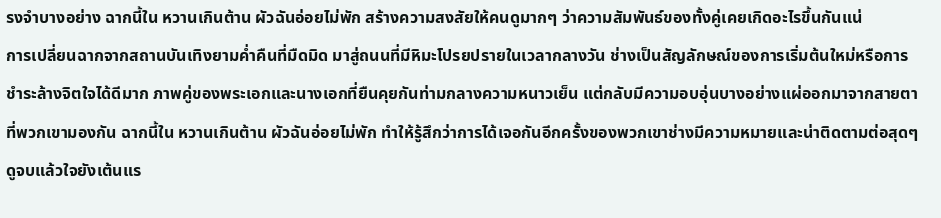รงจำบางอย่าง ฉากนี้ใน หวานเกินต้าน ผัวฉันอ่อยไม่พัก สร้างความสงสัยให้คนดูมากๆ ว่าความสัมพันธ์ของทั้งคู่เคยเกิดอะไรขึ้นกันแน่
การเปลี่ยนฉากจากสถานบันเทิงยามค่ำคืนที่มืดมิด มาสู่ถนนที่มีหิมะโปรยปรายในเวลากลางวัน ช่างเป็นสัญลักษณ์ของการเริ่มต้นใหม่หรือการชำระล้างจิตใจได้ดีมาก ภาพคู่ของพระเอกและนางเอกที่ยืนคุยกันท่ามกลางความหนาวเย็น แต่กลับมีความอบอุ่นบางอย่างแผ่ออกมาจากสายตาที่พวกเขามองกัน ฉากนี้ใน หวานเกินต้าน ผัวฉันอ่อยไม่พัก ทำให้รู้สึกว่าการได้เจอกันอีกครั้งของพวกเขาช่างมีความหมายและน่าติดตามต่อสุดๆ
ดูจบแล้วใจยังเต้นแร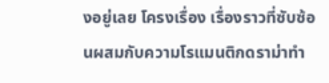งอยู่เลย โครงเรื่อง เรื่องราวที่ซับซ้อนผสมกับความโรแมนติกดราม่าทำ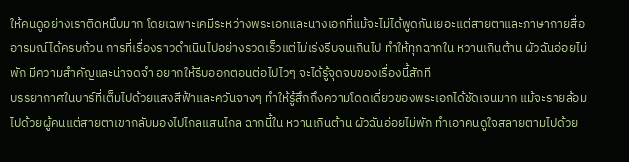ให้คนดูอย่างเราติดหนึบมาก โดยเฉพาะเคมีระหว่างพระเอกและนางเอกที่แม้จะไม่ได้พูดกันเยอะแต่สายตาและภาษากายสื่ออารมณ์ได้ครบถ้วน การที่เรื่องราวดำเนินไปอย่างรวดเร็วแต่ไม่เร่งรีบจนเกินไป ทำให้ทุกฉากใน หวานเกินต้าน ผัวฉันอ่อยไม่พัก มีความสำคัญและน่าจดจำ อยากให้รีบออกตอนต่อไปไวๆ จะได้รู้จุดจบของเรื่องนี้สักที
บรรยากาศในบาร์ที่เต็มไปด้วยแสงสีฟ้าและควันจางๆ ทำให้รู้สึกถึงความโดดเดี่ยวของพระเอกได้ชัดเจนมาก แม้จะรายล้อมไปด้วยผู้คนแต่สายตาเขากลับมองไปไกลแสนไกล ฉากนี้ใน หวานเกินต้าน ผัวฉันอ่อยไม่พัก ทำเอาคนดูใจสลายตามไปด้วย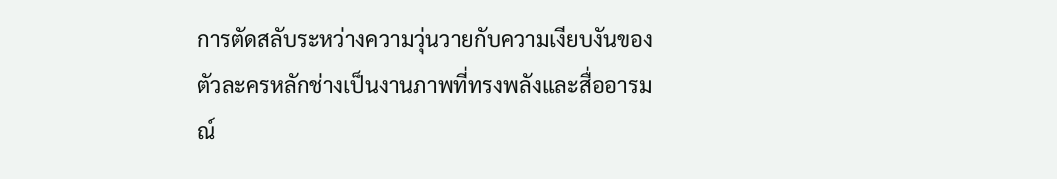การตัดสลับระหว่างความวุ่นวายกับความเงียบงันของตัวละครหลักช่างเป็นงานภาพที่ทรงพลังและสื่ออารมณ์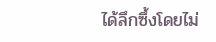ได้ลึกซึ้งโดยไม่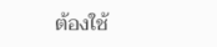ต้องใช้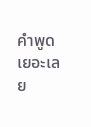คำพูดเยอะเลย